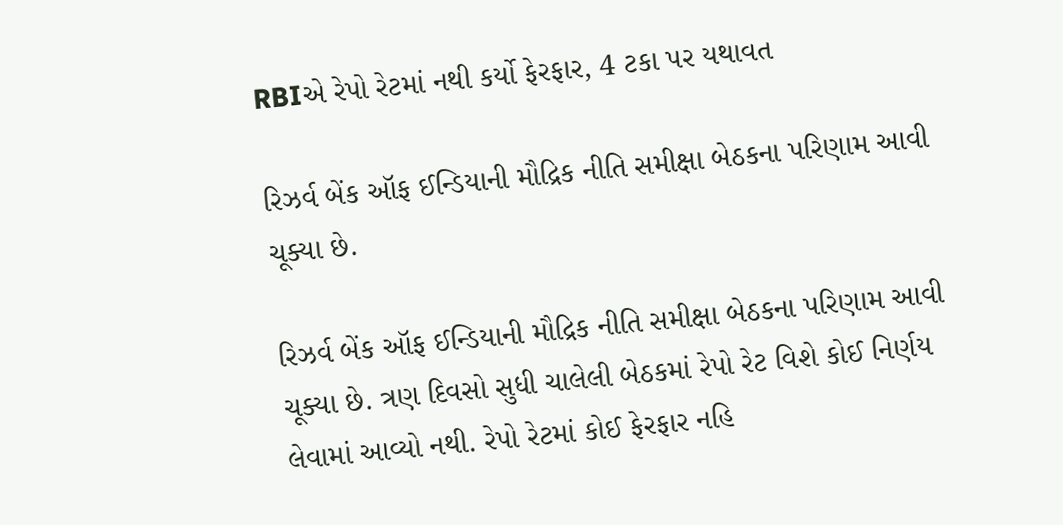RBIએ રેપો રેટમાં નથી કર્યો ફેરફાર, 4 ટકા પર યથાવત

રિઝર્વ બેંક ઑફ ઈન્ડિયાની મૌદ્રિક નીતિ સમીક્ષા બેઠકના પરિણામ આવી ચૂક્યા છે.

રિઝર્વ બેંક ઑફ ઈન્ડિયાની મૌદ્રિક નીતિ સમીક્ષા બેઠકના પરિણામ આવી ચૂક્યા છે. ત્રણ દિવસો સુધી ચાલેલી બેઠકમાં રેપો રેટ વિશે કોઈ નિર્ણય લેવામાં આવ્યો નથી. રેપો રેટમાં કોઈ ફેરફાર નહિ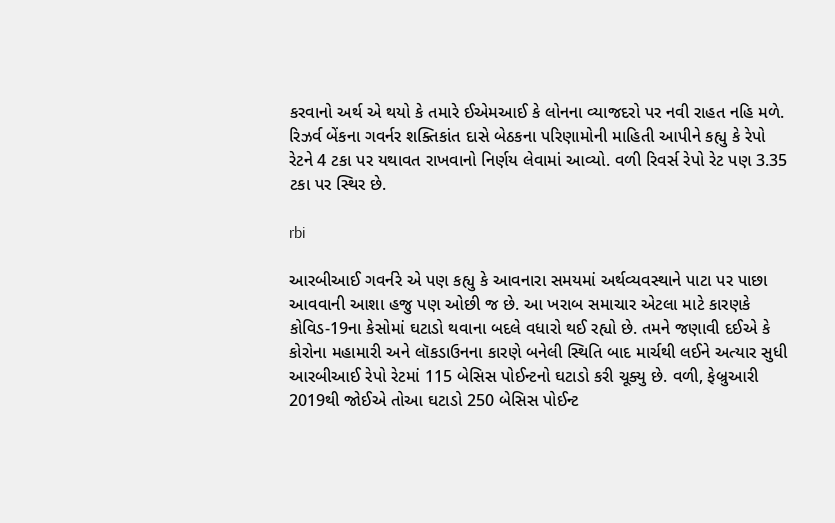કરવાનો અર્થ એ થયો કે તમારે ઈએમઆઈ કે લોનના વ્યાજદરો પર નવી રાહત નહિ મળે. રિઝર્વ બેંકના ગવર્નર શક્તિકાંત દાસે બેઠકના પરિણામોની માહિતી આપીને કહ્યુ કે રેપો રેટને 4 ટકા પર યથાવત રાખવાનો નિર્ણય લેવામાં આવ્યો. વળી રિવર્સ રેપો રેટ પણ 3.35 ટકા પર સ્થિર છે.

rbi

આરબીઆઈ ગવર્નરે એ પણ કહ્યુ કે આવનારા સમયમાં અર્થવ્યવસ્થાને પાટા પર પાછા આવવાની આશા હજુ પણ ઓછી જ છે. આ ખરાબ સમાચાર એટલા માટે કારણકે કોવિડ-19ના કેસોમાં ઘટાડો થવાના બદલે વધારો થઈ રહ્યો છે. તમને જણાવી દઈએ કે કોરોના મહામારી અને લૉકડાઉનના કારણે બનેલી સ્થિતિ બાદ માર્ચથી લઈને અત્યાર સુધી આરબીઆઈ રેપો રેટમાં 115 બેસિસ પોઈન્ટનો ઘટાડો કરી ચૂક્યુ છે. વળી, ફેબ્રુઆરી 2019થી જોઈએ તોઆ ઘટાડો 250 બેસિસ પોઈન્ટ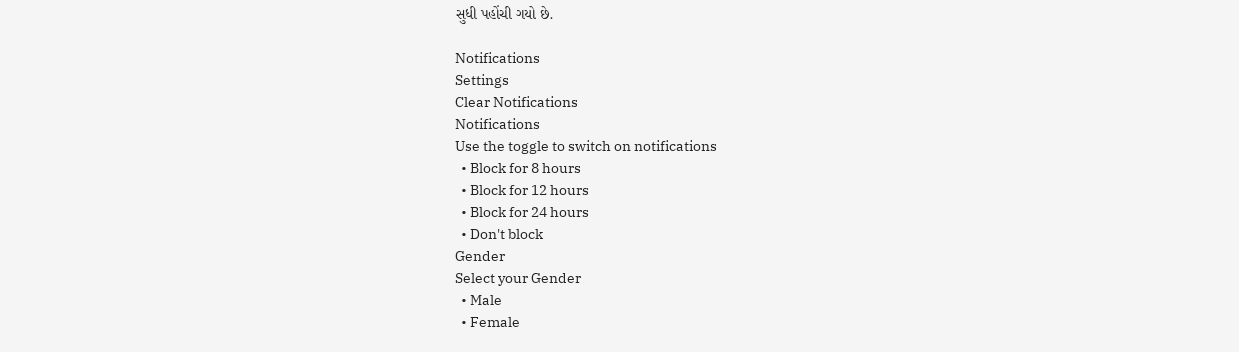સુધી પહોંચી ગયો છે.

Notifications
Settings
Clear Notifications
Notifications
Use the toggle to switch on notifications
  • Block for 8 hours
  • Block for 12 hours
  • Block for 24 hours
  • Don't block
Gender
Select your Gender
  • Male
  • Female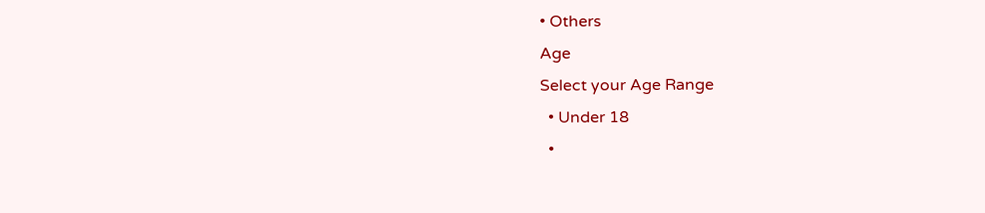• Others
Age
Select your Age Range
  • Under 18
  •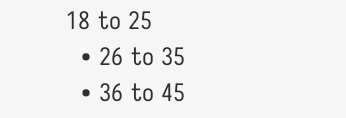18 to 25
  • 26 to 35
  • 36 to 45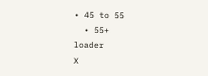• 45 to 55
  • 55+
loader
X